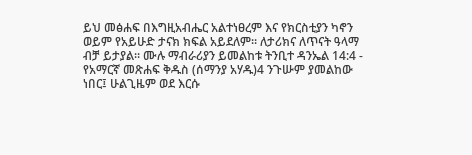ይህ መፅሐፍ በእግዚአብሔር አልተነፀረም እና የክርስቲያን ካኖን ወይም የአይሁድ ታናክ ክፍል አይደለም። ለታሪክና ለጥናት ዓላማ ብቻ ይታያል። ሙሉ ማብራሪያን ይመልከቱ ትንቢተ ዳንኤል 14:4 - የአማርኛ መጽሐፍ ቅዱስ (ሰማንያ አሃዱ)4 ንጉሡም ያመልከው ነበር፤ ሁልጊዜም ወደ እርሱ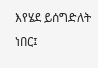እየሄደ ይሰግድለት ነበር፤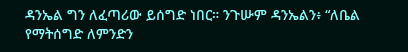ዳንኤል ግን ለፈጣሪው ይሰግድ ነበር። ንጉሡም ዳንኤልን፥ “ለቤል የማትሰግድ ለምንድን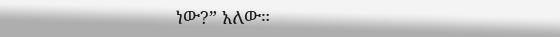ነው?” አለው።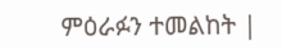ምዕራፉን ተመልከት |